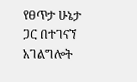የፀጥታ ሁኔታ ጋር በተገናኘ አገልግሎት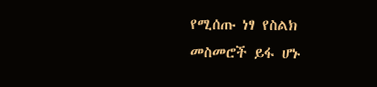የሚሰጡ ነፃ የስልክ መስመሮች ይፋ ሆኑ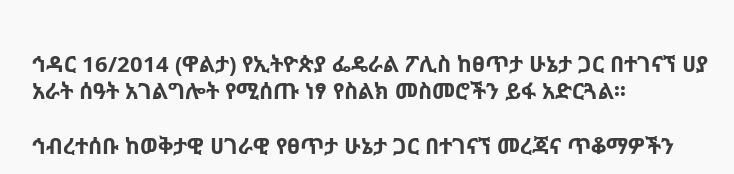ኅዳር 16/2014 (ዋልታ) የኢትዮጵያ ፌዴራል ፖሊስ ከፀጥታ ሁኔታ ጋር በተገናኘ ሀያ አራት ሰዓት አገልግሎት የሚሰጡ ነፃ የስልክ መስመሮችን ይፋ አድርጓል፡፡

ኅብረተሰቡ ከወቅታዊ ሀገራዊ የፀጥታ ሁኔታ ጋር በተገናኘ መረጃና ጥቆማዎችን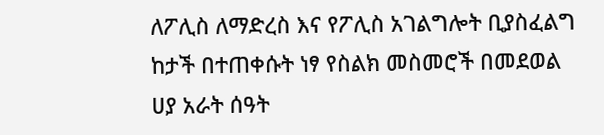ለፖሊስ ለማድረስ እና የፖሊስ አገልግሎት ቢያስፈልግ ከታች በተጠቀሱት ነፃ የስልክ መስመሮች በመደወል ሀያ አራት ሰዓት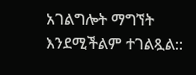አገልግሎት ማግኘት እንደሚችልም ተገልጿል::